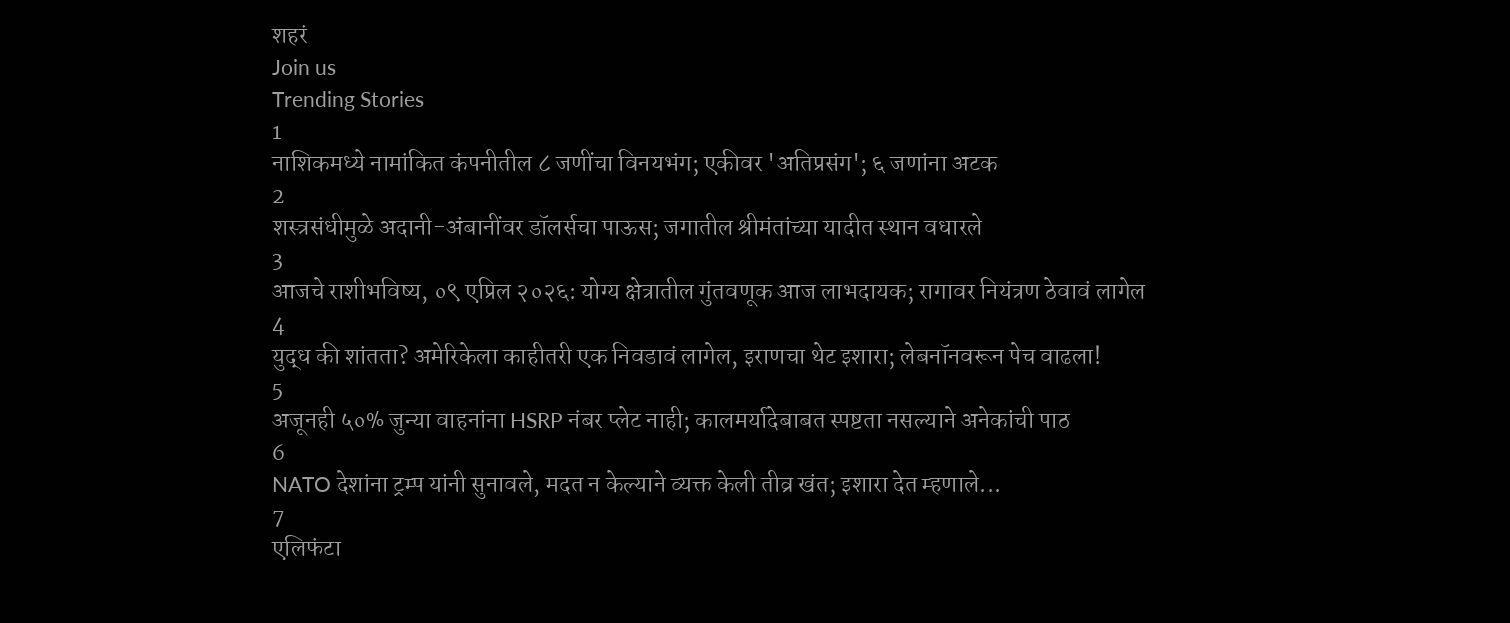शहरं
Join us
Trending Stories
1
नाशिकमध्ये नामांकित कंपनीतील ८ जणींचा विनयभंग; एकीवर 'अतिप्रसंग'; ६ जणांना अटक
2
शस्त्रसंधीमुळे अदानी-अंबानींवर डॉलर्सचा पाऊस; जगातील श्रीमंतांच्या यादीत स्थान वधारले
3
आजचे राशीभविष्य, ०९ एप्रिल २०२६: योग्य क्षेत्रातील गुंतवणूक आज लाभदायक; रागावर नियंत्रण ठेवावं लागेल
4
युद्ध की शांतता? अमेरिकेला काहीतरी एक निवडावं लागेल, इराणचा थेट इशारा; लेबनॉनवरून पेच वाढला!
5
अजूनही ५०% जुन्या वाहनांना HSRP नंबर प्लेट नाही; कालमर्यादेबाबत स्पष्टता नसल्याने अनेकांची पाठ
6
NATO देशांना ट्रम्प यांनी सुनावले, मदत न केल्याने व्यक्त केली तीव्र खंत; इशारा देत म्हणाले...
7
एलिफंटा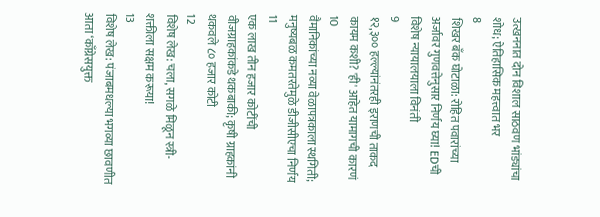उत्खननात दोन विशाल साठवण भांड्यांचा शोध; ऐतिहासिक महत्त्वात भर
8
शिखर बँक घोटाळा: रोहित पवारांच्या अर्जावर गुणवत्तेनुसार निर्णय घ्या! EDची विशेष न्यायालयाला विनंती
9
१२,३०० हल्ल्यांनंतरही इराणची ताकद कायम कशी? 'ही' आहेत यामागची कारणं
10
वैमानिकांच्या नव्या वेळापत्रकाला स्थगिती; मनुष्यबळ कमतरतेमुळे डीजीसीएचा निर्णय
11
एक लाख तीन हजार कोटींची वीजग्राहकांकडे थकबाकी; कृषी ग्राहकांनी थकवले ८० हजार कोटी
12
विशेष लेख: चला, सगळे मिळून स्त्री-शक्तीला सक्षम करूया!
13
विशेष लेख: पंजाबमधल्या भगव्या छावणीत आता ‘काँग्रेसयुक्त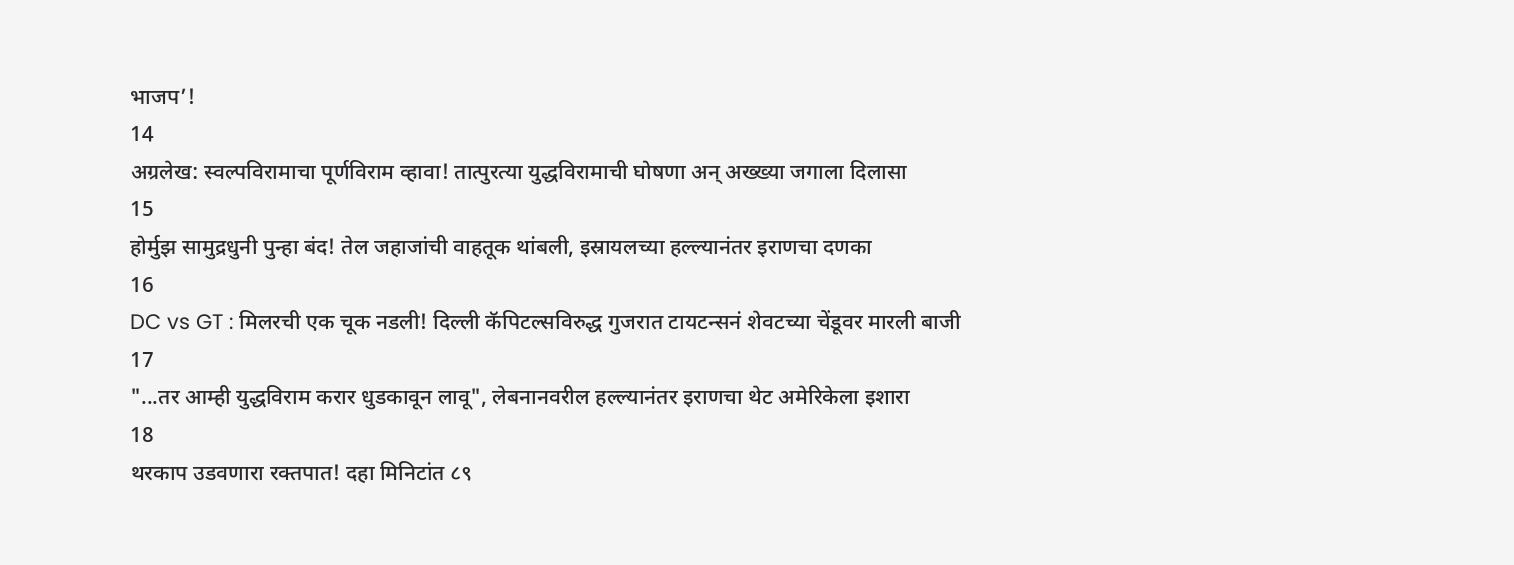भाजप’!
14
अग्रलेख: स्वल्पविरामाचा पूर्णविराम व्हावा! तात्पुरत्या युद्धविरामाची घोषणा अन् अख्ख्या जगाला दिलासा
15
होर्मुझ सामुद्रधुनी पुन्हा बंद! तेल जहाजांची वाहतूक थांबली, इस्रायलच्या हल्ल्यानंतर इराणचा दणका
16
DC vs GT : मिलरची एक चूक नडली! दिल्ली कॅपिटल्सविरुद्ध गुजरात टायटन्सनं शेवटच्या चेंडूवर मारली बाजी
17
"...तर आम्ही युद्धविराम करार धुडकावून लावू", लेबनानवरील हल्ल्यानंतर इराणचा थेट अमेरिकेला इशारा
18
थरकाप उडवणारा रक्तपात! दहा मिनिटांत ८९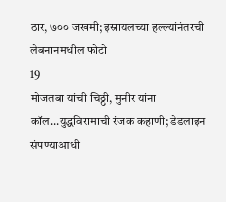ठार, ७०० जखमी; इस्रायलच्या हल्ल्यांनंतरची लेबनानमधील फोटो
19
मोजतबा यांची चिठ्ठी, मुनीर यांना कॉल...युद्धविरामाची रंजक कहाणी; डेडलाइन संपण्याआधी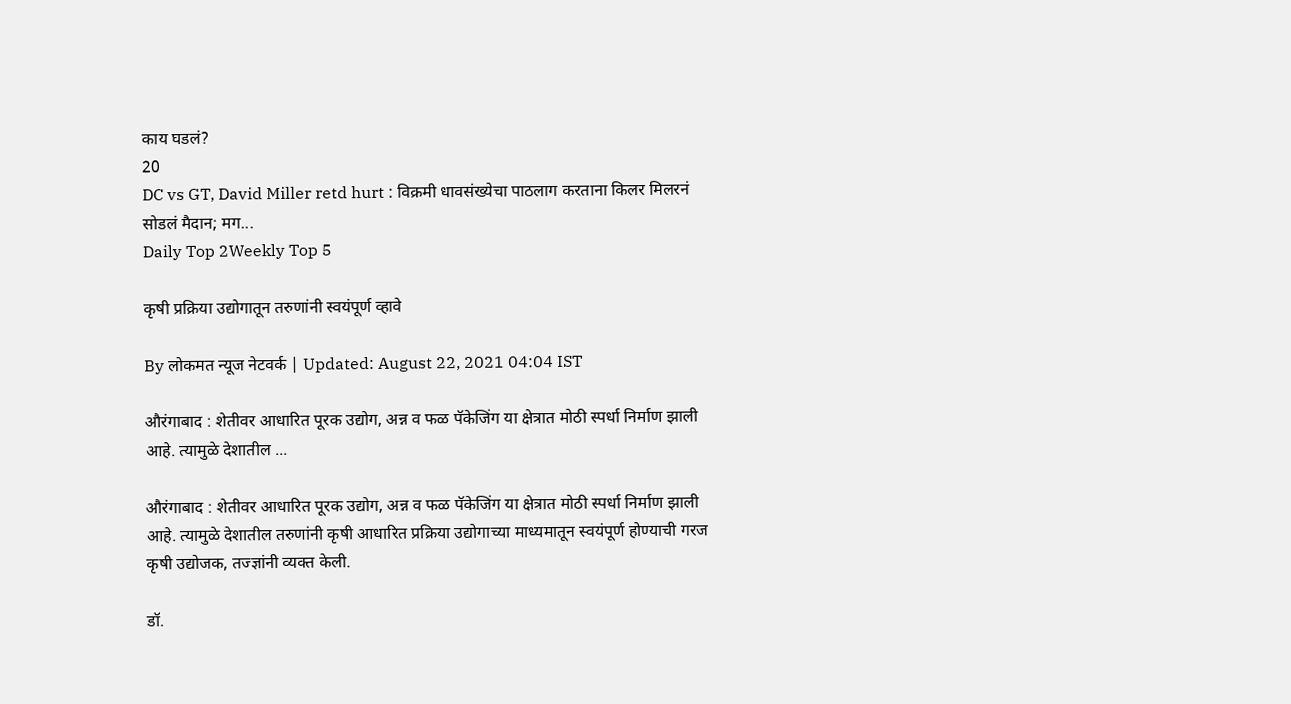काय घडलं?
20
DC vs GT, David Miller retd hurt : विक्रमी धावसंख्येचा पाठलाग करताना किलर मिलरनं सोडलं मैदान; मग...
Daily Top 2Weekly Top 5

कृषी प्रक्रिया उद्योगातून तरुणांनी स्वयंपूर्ण व्हावे

By लोकमत न्यूज नेटवर्क | Updated: August 22, 2021 04:04 IST

औरंगाबाद : शेतीवर आधारित पूरक उद्योग, अन्न व फळ पॅकेजिंग या क्षेत्रात मोठी स्पर्धा निर्माण झाली आहे. त्यामुळे देशातील ...

औरंगाबाद : शेतीवर आधारित पूरक उद्योग, अन्न व फळ पॅकेजिंग या क्षेत्रात मोठी स्पर्धा निर्माण झाली आहे. त्यामुळे देशातील तरुणांनी कृषी आधारित प्रक्रिया उद्योगाच्या माध्यमातून स्वयंपूर्ण होण्याची गरज कृषी उद्योजक, तज्ज्ञांनी व्यक्त केली.

डॉ.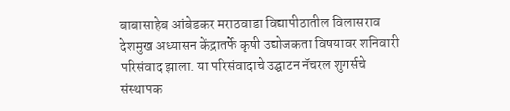बाबासाहेब आंबेडकर मराठवाडा विद्यापीठातील विलासराव देशमुख अध्यासन केंद्रातर्फे कृषी उद्योजकता विषयावर शनिवारी परिसंवाद झाला. या परिसंवादाचे उद्घाटन नॅचरल शुगर्सचे संस्थापक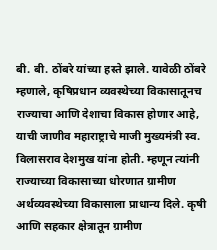बी. बी. ठोंबरे यांच्या हस्ते झाले. यावेळी ठोंबरे म्हणाले, कृषिप्रधान व्यवस्थेच्या विकासातूनच राज्याचा आणि देशाचा विकास होणार आहे, याची जाणीव महाराष्ट्राचे माजी मुख्यमंत्री स्व. विलासराव देशमुख यांना होती. म्हणून त्यांनी राज्याच्या विकासाच्या धोरणात ग्रामीण अर्थव्यवस्थेच्या विकासाला प्राधान्य दिले. कृषी आणि सहकार क्षेत्रातून ग्रामीण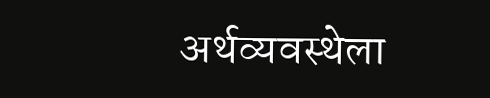अर्थव्यवस्थेला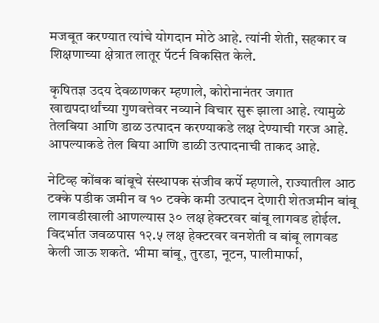मजबूत करण्यात त्यांचे योगदान मोठे आहे. त्यांनी शेती, सहकार व शिक्षणाच्या क्षेत्रात लातूर पॅटर्न विकसित केले.

कृषितज्ञ उदय देवळाणकर म्हणाले, कोरोनानंतर जगात खाद्यपदार्थांच्या गुणवत्तेवर नव्याने विचार सुरू झाला आहे. त्यामुळे तेलबिया आणि डाळ उत्पादन करण्याकडे लक्ष देण्याची गरज आहे. आपल्याकडे तेल बिया आणि डाळी उत्पादनाची ताकद आहे.

नेटिव्ह कोंबक बांबूचे संस्थापक संजीव कर्पे म्हणाले, राज्यातील आठ टक्के पडीक जमीन व १० टक्के कमी उत्पादन देणारी शेतजमीन बांबू लागवडीखाली आणल्यास ३० लक्ष हेक्टरवर बांबू लागवड होईल. विदर्भात जवळपास १२.५ लक्ष हेक्टरवर वनशेती व बांबू लागवड केली जाऊ शकते. भीमा बांबू, तुरडा, नूटन, पालीमार्फा,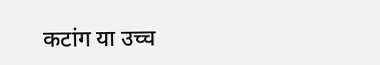कटांग या उच्च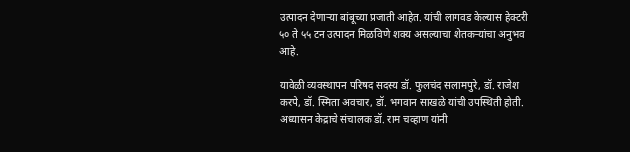उत्पादन देणाऱ्या बांबूच्या प्रजाती आहेत. यांची लागवड केल्यास हेक्टरी ५० ते ५५ टन उत्पादन मिळविणे शक्य असल्याचा शेतकऱ्यांचा अनुभव आहे.

यावेळी व्यवस्थापन परिषद सदस्य डॉ. फुलचंद सलामपुरे, डॉ. राजेश करपे, डॉ. स्मिता अवचार, डॉ. भगवान साखळे यांची उपस्थिती होती. अध्यासन केद्राचे संचालक डॉ. राम चव्हाण यांनी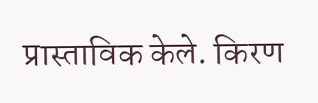प्रास्ताविक केले. किरण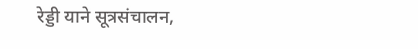रेड्डी याने सूत्रसंचालन,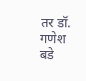तर डॉ. गणेश बडे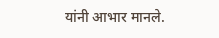यांनी आभार मानले.